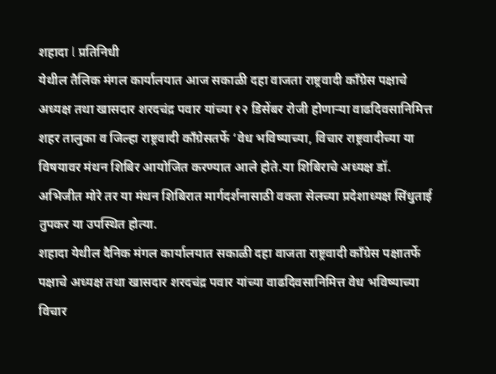शहादा l प्रतिनिधी
येथील तैलिक मंगल कार्यालयात आज सकाळी दहा वाजता राष्ट्रवादी काँग्रेस पक्षाचे अध्यक्ष तथा खासदार शरदचंद्र पवार यांच्या १२ डिसेंबर रोजी होणाऱ्या वाढदिवसानिमित्त शहर तालुका व जिल्हा राष्ट्रवादी काँग्रेसतर्फे ‘वेध भविष्याच्या, विचार राष्ट्रवादीच्या या विषयावर मंथन शिबिर आयोजित करण्यात आले होते.या शिबिराचे अध्यक्ष डॉ. अभिजीत मोरे तर या मंथन शिबिरात मार्गदर्शनासाठी वक्ता सेलच्या प्रदेशाध्यक्ष सिंधुताई तुपकर या उपस्थित होत्या.
शहादा येथील दैनिक मंगल कार्यालयात सकाळी दहा वाजता राष्ट्रवादी काँग्रेस पक्षातर्फे पक्षाचे अध्यक्ष तथा खासदार शरदचंद्र पवार यांच्या वाढदिवसानिमित्त वेध भविष्याच्या विचार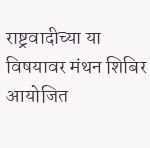राष्ट्रवादीच्या या विषयावर मंथन शिबिर आयोजित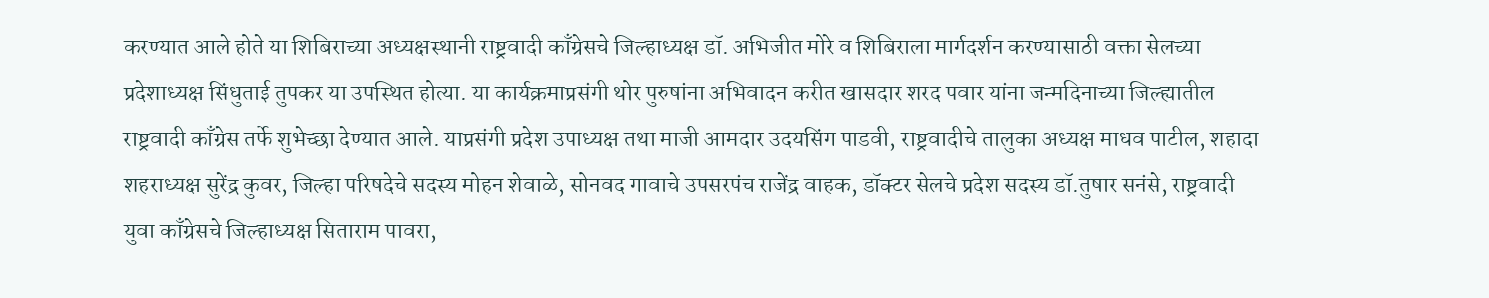करण्यात आले होते या शिबिराच्या अध्यक्षस्थानी राष्ट्रवादी काँग्रेसचे जिल्हाध्यक्ष डॉ. अभिजीत मोरे व शिबिराला मार्गदर्शन करण्यासाठी वक्ता सेलच्या प्रदेशाध्यक्ष सिंधुताई तुपकर या उपस्थित होत्या. या कार्यक्रमाप्रसंगी थोर पुरुषांना अभिवादन करीत खासदार शरद पवार यांना जन्मदिनाच्या जिल्ह्यातील राष्ट्रवादी काँग्रेस तर्फे शुभेच्छा देण्यात आले. याप्रसंगी प्रदेश उपाध्यक्ष तथा माजी आमदार उदयसिंग पाडवी, राष्ट्रवादीचे तालुका अध्यक्ष माधव पाटील, शहादा शहराध्यक्ष सुरेंद्र कुवर, जिल्हा परिषदेचे सदस्य मोहन शेवाळे, सोनवद गावाचे उपसरपंच राजेंद्र वाहक, डॉक्टर सेलचे प्रदेश सदस्य डॉ.तुषार सनंसे, राष्ट्रवादी युवा काँग्रेसचे जिल्हाध्यक्ष सिताराम पावरा,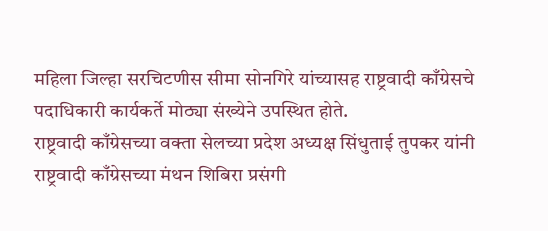महिला जिल्हा सरचिटणीस सीमा सोनगिरे यांच्यासह राष्ट्रवादी काँग्रेसचे पदाधिकारी कार्यकर्ते मोठ्या संख्येने उपस्थित होते.
राष्ट्रवादी काँग्रेसच्या वक्ता सेलच्या प्रदेश अध्यक्ष सिंधुताई तुपकर यांनी राष्ट्रवादी काँग्रेसच्या मंथन शिबिरा प्रसंगी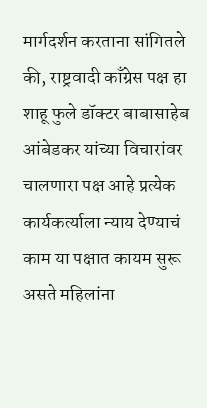मार्गदर्शन करताना सांगितले की, राष्ट्रवादी काँग्रेस पक्ष हा शाहू फुले डॉक्टर बाबासाहेब आंबेडकर यांच्या विचारांवर चालणारा पक्ष आहे प्रत्येक कार्यकर्त्याला न्याय देण्याचं काम या पक्षात कायम सुरू असते महिलांना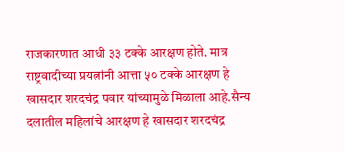राजकारणात आधी ३३ टक्के आरक्षण होते. मात्र राष्ट्रवादीच्या प्रयत्नांनी आत्ता ५० टक्के आरक्षण हे खासदार शरदचंद्र पवार यांच्यामुळे मिळाला आहे.सैन्य दलातील महिलांचे आरक्षण हे खासदार शरदचंद्र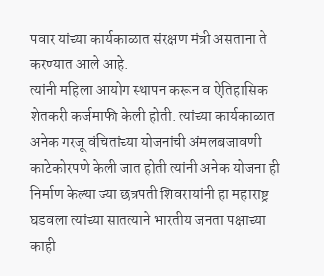पवार यांच्या कार्यकाळात संरक्षण मंत्री असताना ते करण्यात आले आहे.
त्यांनी महिला आयोग स्थापन करून व ऐतिहासिक शेतकरी कर्जमाफी केली होती. त्यांच्या कार्यकाळात अनेक गरजू वंचितांच्या योजनांची अंमलबजावणी काटेकोरपणे केली जात होती त्यांनी अनेक योजना ही निर्माण केल्या ज्या छत्रपती शिवरायांनी हा महाराष्ट्र घडवला त्यांच्या सातत्याने भारतीय जनता पक्षाच्या काही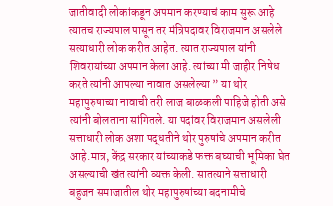जातीवादी लोकांकडून अपमान करण्याचं काम सुरू आहे त्यातच राज्यपाल पासून तर मंत्रिपदावर विराजमान असलेले सत्याधारी लोक करीत आहेत. त्यात राज्यपाल यांनी शिवरायांच्या अपमान केला आहे. त्यांच्या मी जाहीर निषेध करते त्यांनी आपल्या नावात असलेल्या ” या थोर महापुरुषाच्या नावाची तरी लाज बाळकली पाहिजे होती असे त्यांनी बोलताना सांगितले. या पदांवर विराजमान असलेली सत्ताधारी लोक अशा पद्धतीने थोर पुरुषांचे अपमान करीत आहे.मात्र, केंद्र सरकार यांच्याकडे फक्त बघ्याची भूमिका घेत असल्याची खंत त्यांनी व्यक्त केली. सातत्याने सत्ताधारी बहुजन समाजातील थोर महापुरुषांच्या बदनामीचे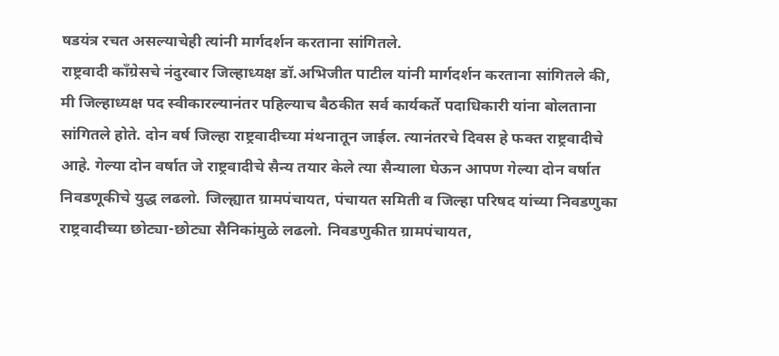षडयंत्र रचत असल्याचेही त्यांनी मार्गदर्शन करताना सांगितले.
राष्ट्रवादी काँग्रेसचे नंदुरबार जिल्हाध्यक्ष डॉ.अभिजीत पाटील यांनी मार्गदर्शन करताना सांगितले की, मी जिल्हाध्यक्ष पद स्वीकारल्यानंतर पहिल्याच बैठकीत सर्व कार्यकर्ते पदाधिकारी यांना बोलताना सांगितले होते. दोन वर्ष जिल्हा राष्ट्रवादीच्या मंथनातून जाईल. त्यानंतरचे दिवस हे फक्त राष्ट्रवादीचे आहे. गेल्या दोन वर्षात जे राष्ट्रवादीचे सैन्य तयार केले त्या सैन्याला घेऊन आपण गेल्या दोन वर्षात निवडणूकीचे युद्ध लढलो. जिल्ह्यात ग्रामपंचायत, पंचायत समिती व जिल्हा परिषद यांच्या निवडणुका राष्ट्रवादीच्या छोट्या-छोट्या सैनिकांमुळे लढलो. निवडणुकीत ग्रामपंचायत,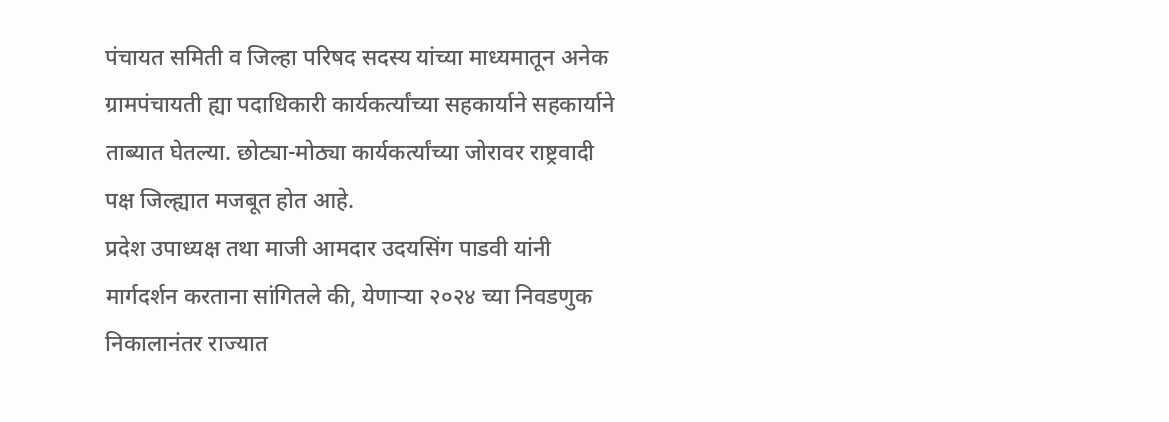पंचायत समिती व जिल्हा परिषद सदस्य यांच्या माध्यमातून अनेक ग्रामपंचायती ह्या पदाधिकारी कार्यकर्त्यांच्या सहकार्याने सहकार्याने ताब्यात घेतल्या. छोट्या-मोठ्या कार्यकर्त्यांच्या जोरावर राष्ट्रवादी पक्ष जिल्ह्यात मजबूत होत आहे.
प्रदेश उपाध्यक्ष तथा माजी आमदार उदयसिंग पाडवी यांनी मार्गदर्शन करताना सांगितले की, येणाऱ्या २०२४ च्या निवडणुक निकालानंतर राज्यात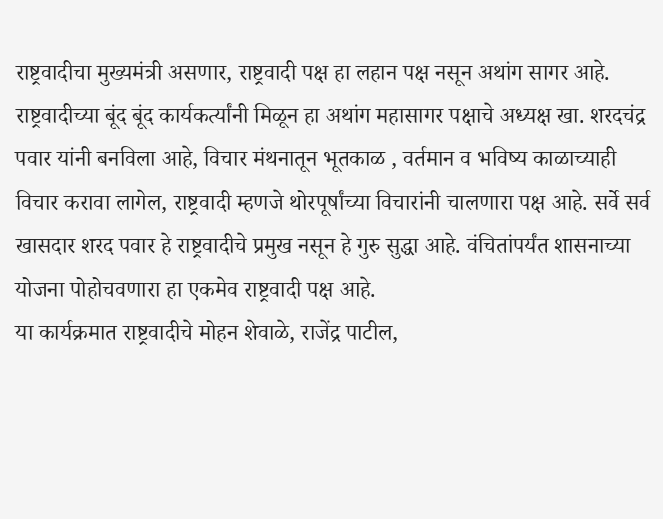राष्ट्रवादीचा मुख्यमंत्री असणार, राष्ट्रवादी पक्ष हा लहान पक्ष नसून अथांग सागर आहे. राष्ट्रवादीच्या बूंद बूंद कार्यकर्त्यांनी मिळून हा अथांग महासागर पक्षाचे अध्यक्ष खा. शरदचंद्र पवार यांनी बनविला आहे, विचार मंथनातून भूतकाळ , वर्तमान व भविष्य काळाच्याही विचार करावा लागेल, राष्ट्रवादी म्हणजे थोरपूर्षांच्या विचारांनी चालणारा पक्ष आहे. सर्वे सर्व खासदार शरद पवार हे राष्ट्रवादीचे प्रमुख नसून हे गुरु सुद्धा आहे. वंचितांपर्यंत शासनाच्या योजना पोहोचवणारा हा एकमेव राष्ट्रवादी पक्ष आहे.
या कार्यक्रमात राष्ट्रवादीचे मोहन शेवाळे, राजेंद्र पाटील,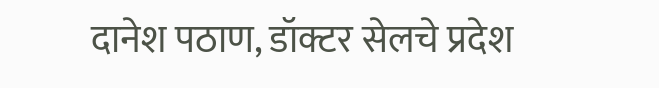दानेश पठाण, डॉक्टर सेलचे प्रदेश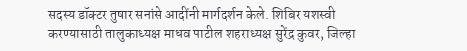सदस्य डॉक्टर तुषार सनांसे आदींनी मार्गदर्शन केले. शिबिर यशस्वी करण्यासाठी तालुकाध्यक्ष माधव पाटील शहराध्यक्ष सुरेंद्र कुवर, जिल्हा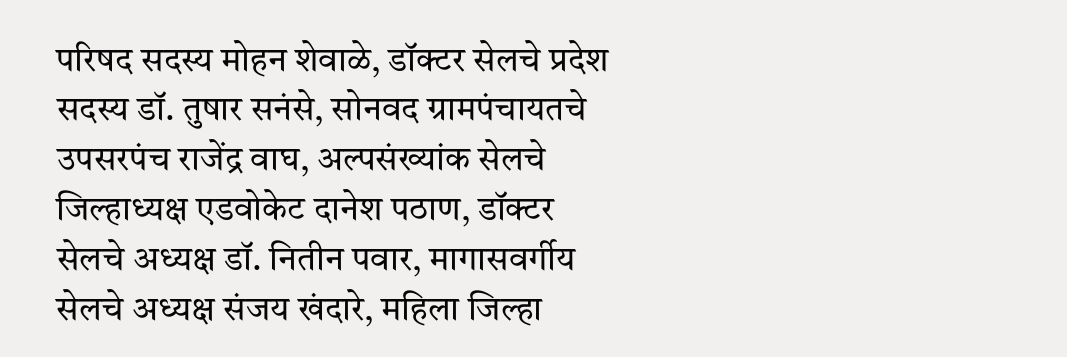परिषद सदस्य मोहन शेवाळे, डॉक्टर सेलचे प्रदेश सदस्य डॉ. तुषार सनंसे, सोनवद ग्रामपंचायतचे उपसरपंच राजेंद्र वाघ, अल्पसंख्यांक सेलचे जिल्हाध्यक्ष एडवोकेट दानेश पठाण, डॉक्टर सेलचे अध्यक्ष डॉ. नितीन पवार, मागासवर्गीय सेलचे अध्यक्ष संजय खंदारे, महिला जिल्हा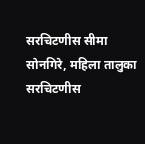सरचिटणीस सीमा सोनगिरे, महिला तालुका सरचिटणीस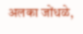अलका जोंधळे,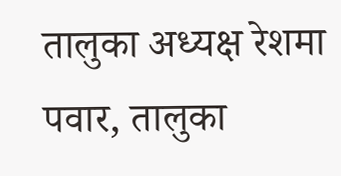तालुका अध्यक्ष रेशमा पवार, तालुका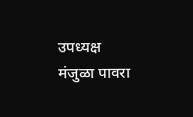उपध्यक्ष मंजुळा पावरा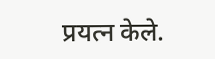प्रयत्न केले.